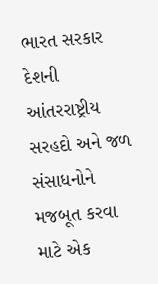ભારત સરકાર દેશની આંતરરાષ્ટ્રીય સરહદો અને જળ સંસાધનોને મજબૂત કરવા માટે એક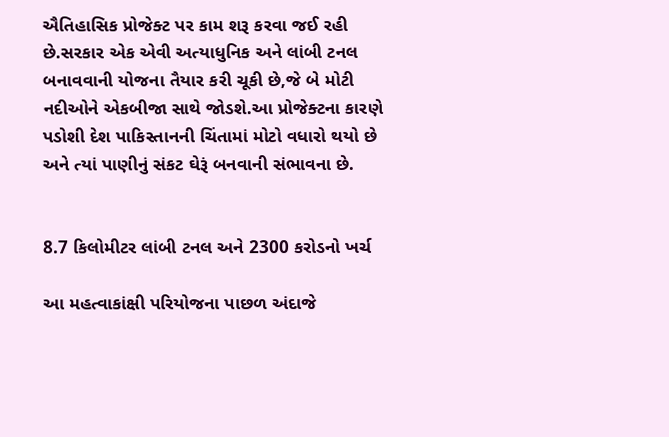ઐતિહાસિક પ્રોજેક્ટ પર કામ શરૂ કરવા જઈ રહી છે.સરકાર એક એવી અત્યાધુનિક અને લાંબી ટનલ બનાવવાની યોજના તૈયાર કરી ચૂકી છે,જે બે મોટી નદીઓને એકબીજા સાથે જોડશે.આ પ્રોજેક્ટના કારણે પડોશી દેશ પાકિસ્તાનની ચિંતામાં મોટો વધારો થયો છે અને ત્યાં પાણીનું સંકટ ઘેરૂં બનવાની સંભાવના છે.


8.7 કિલોમીટર લાંબી ટનલ અને 2300 કરોડનો ખર્ચ

આ મહત્વાકાંક્ષી પરિયોજના પાછળ અંદાજે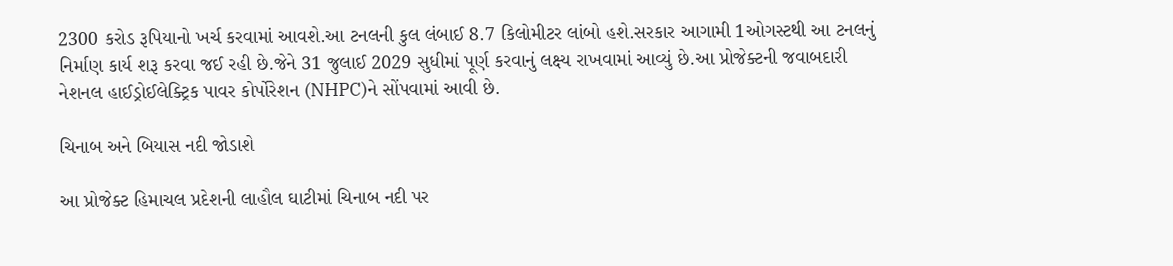2300 કરોડ રૂપિયાનો ખર્ચ કરવામાં આવશે.આ ટનલની કુલ લંબાઈ 8.7 કિલોમીટર લાંબો હશે.સરકાર આગામી 1ઓગસ્ટથી આ ટનલનું નિર્માણ કાર્ય શરૂ કરવા જઈ રહી છે.જેને 31 જુલાઈ 2029 સુધીમાં પૂર્ણ કરવાનું લક્ષ્ય રાખવામાં આવ્યું છે.આ પ્રોજેક્ટની જવાબદારી નેશનલ હાઈડ્રોઈલેક્ટ્રિક પાવર કોર્પોરેશન (NHPC)ને સોંપવામાં આવી છે.

ચિનાબ અને બિયાસ નદી જોડાશે

આ પ્રોજેક્ટ હિમાચલ પ્રદેશની લાહૌલ ઘાટીમાં ચિનાબ નદી પર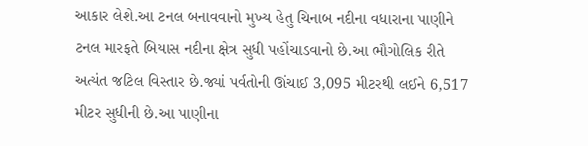આકાર લેશે.આ ટનલ બનાવવાનો મુખ્ય હેતુ ચિનાબ નદીના વધારાના પાણીને ટનલ મારફતે બિયાસ નદીના ક્ષેત્ર સુધી પહોંચાડવાનો છે.આ ભૌગોલિક રીતે અત્યંત જટિલ વિસ્તાર છે.જ્યાં પર્વતોની ઊંચાઈ 3,095 મીટરથી લઈને 6,517 મીટર સુધીની છે.આ પાણીના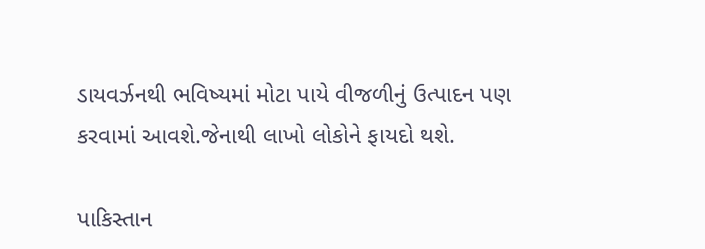ડાયવર્ઝનથી ભવિષ્યમાં મોટા પાયે વીજળીનું ઉત્પાદન પણ કરવામાં આવશે.જેનાથી લાખો લોકોને ફાયદો થશે.

પાકિસ્તાન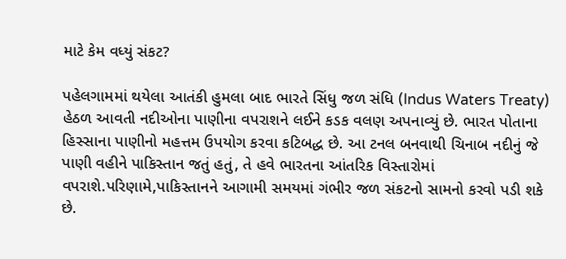માટે કેમ વધ્યું સંકટ?

પહેલગામમાં થયેલા આતંકી હુમલા બાદ ભારતે સિંધુ જળ સંધિ (Indus Waters Treaty) હેઠળ આવતી નદીઓના પાણીના વપરાશને લઈને કડક વલણ અપનાવ્યું છે. ભારત પોતાના હિસ્સાના પાણીનો મહત્તમ ઉપયોગ કરવા કટિબદ્ધ છે. આ ટનલ બનવાથી ચિનાબ નદીનું જે પાણી વહીને પાકિસ્તાન જતું હતું, તે હવે ભારતના આંતરિક વિસ્તારોમાં વપરાશે.પરિણામે,પાકિસ્તાનને આગામી સમયમાં ગંભીર જળ સંકટનો સામનો કરવો પડી શકે છે.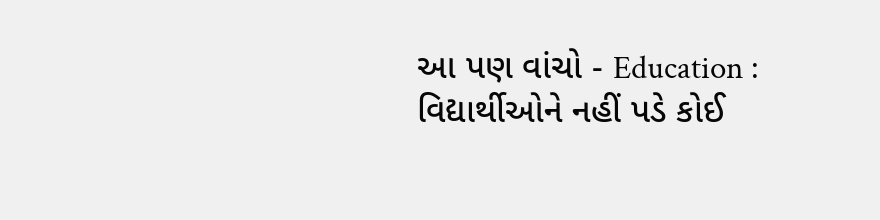આ પણ વાંચો - Education : વિદ્યાર્થીઓને નહીં પડે કોઈ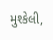મુશ્કેલી,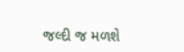જલ્દી જ મળશે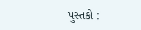પુસ્તકો :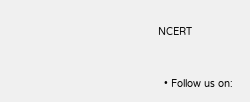NCERT



  • Follow us on: